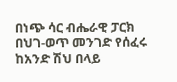በነጭ ሳር ብሔራዊ ፓርክ በህገ-ወጥ መንገድ የሰፈሩ ከአንድ ሽህ በላይ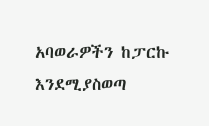አባወራዎችን ከፓርኩ እንደሚያስወጣ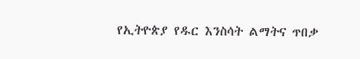የኢትዮጵያ የዱር እንስሳት ልማትና ጥበቃ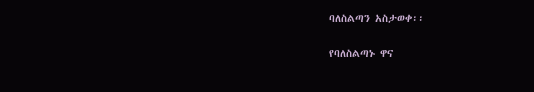ባለስልጣን አስታወቀ፡፡

የባለስልጣኑ ዋና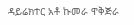ዳይሬክተር አቶ ኩመራ ዋቅጅራ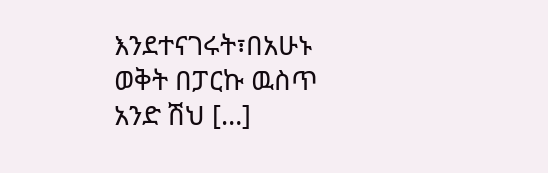እንደተናገሩት፣በአሁኑ ወቅት በፓርኩ ዉስጥ አንድ ሽህ […]